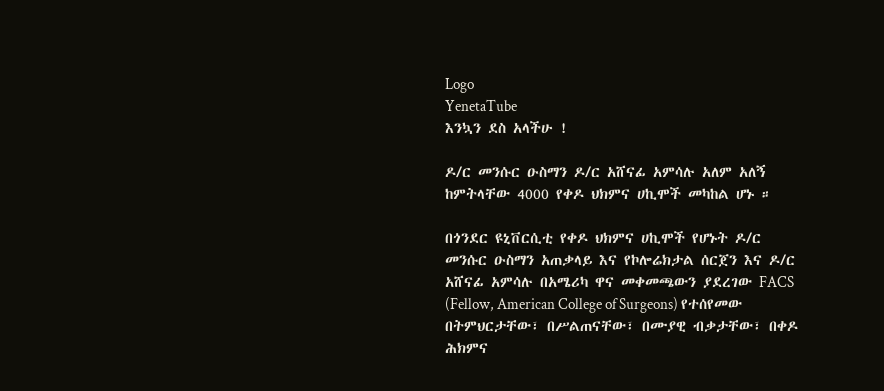Logo
YenetaTube
እንኳን ደስ አላችሁ !

ዶ/ር መንሱር ዑስማን ዶ/ር አሸናፊ አምሳሉ አለም አለኝ ከምትላቸው 4000 የቀዶ ህክምና ሀኪሞች መካከል ሆኑ ።

በጎንደር ዩኒቨርሲቲ የቀዶ ህክምና ሀኪሞች የሆኑት ዶ/ር መንሱር ዑስማን አጠቃላይ እና የኮሎሬክታል ሰርጀን እና ዶ/ር አሸናፊ አምሳሉ በአሜሪካ ዋና መቀመጫውን ያደረገው FACS (Fellow, American College of Surgeons) የተሰየመው በትምህርታቸው፣ በሥልጠናቸው፣ በሙያዊ ብቃታቸው፣ በቀዶ ሕክምና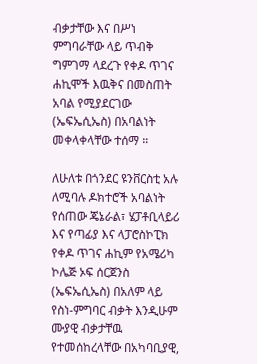ብቃታቸው እና በሥነ ምግባራቸው ላይ ጥብቅ ግምገማ ላደረጉ የቀዶ ጥገና ሐኪሞች እዉቅና በመስጠት አባል የሚያደርገው (ኤፍኤሲኤስ) በአባልነት መቀላቀላቸው ተሰማ ።

ለሁለቱ በጎንደር ዩንቨርስቲ አሉ ለሚባሉ ዶክተሮች አባልነት የሰጠው ጄኔራል፣ ሄፓቶቢላይሪ እና የጣፊያ እና ላፓሮስኮፒክ የቀዶ ጥገና ሐኪም የአሜሪካ ኮሌጅ ኦፍ ሰርጀንስ (ኤፍኤሲኤስ) በአለም ላይ የስነ-ምግባር ብቃት እንዲሁም ሙያዊ ብቃታቸዉ የተመሰከረላቸው በአካባቢያዊ,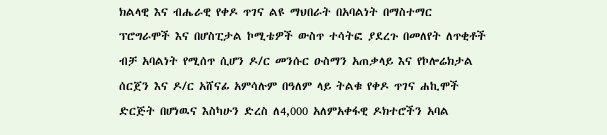ክልላዊ እና ብሔራዊ የቀዶ ጥገና ልዩ ማህበራት በአባልነት በማስተማር ፕሮግራሞች እና በሆስፒታል ኮሚቴዎች ውስጥ ተሳትፎ ያደረጉ በመለየት ለጥቂቶች ብቻ አባልነት የሚሰጥ ሲሆን ዶ/ር መንሱር ዑስማን አጠቃላይ እና የኮሎሬክታል ሰርጀን እና ዶ/ር አሸናፊ አምሳሉም በዓለም ላይ ትልቁ የቀዶ ጥገና ሐኪሞች ድርጅት በሆነዉና እስካሁን ድረስ ለ4,000 አለምአቀፋዊ ዶክተሮችን አባል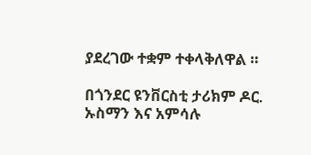ያደረገው ተቋም ተቀላቅለዋል ።

በጎንደር ዩንቨርስቲ ታሪክም ዶር. ኡስማን እና አምሳሉ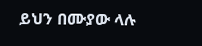ይህን በሙያው ላሉ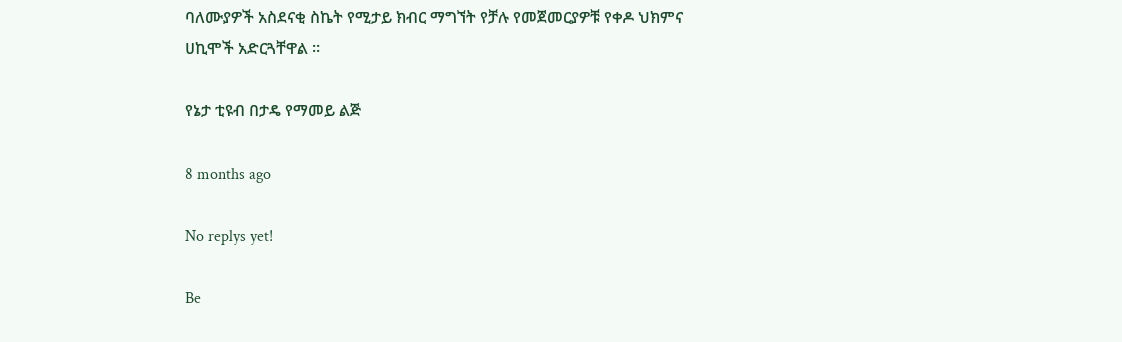ባለሙያዎች አስደናቂ ስኬት የሚታይ ክብር ማግኘት የቻሉ የመጀመርያዎቹ የቀዶ ህክምና ሀኪሞች አድርጓቸዋል ።

የኔታ ቲዩብ በታዴ የማመይ ልጅ

8 months ago

No replys yet!

Be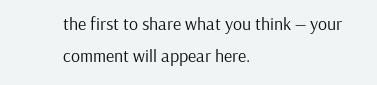the first to share what you think — your comment will appear here.